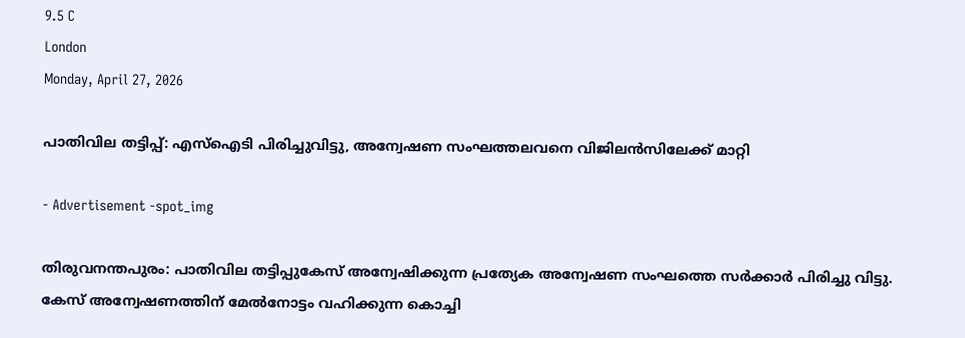9.5 C
London
Monday, April 27, 2026

പാതിവില തട്ടിപ്പ്: എസ്‌ഐടി പിരിച്ചുവിട്ടു, അന്വേഷണ സംഘത്തലവനെ വിജിലന്‍സിലേക്ക് മാറ്റി

- Advertisement -spot_img

തിരുവനന്തപുരം: പാതിവില തട്ടിപ്പുകേസ് അന്വേഷിക്കുന്ന പ്രത്യേക അന്വേഷണ സംഘത്തെ സര്‍ക്കാര്‍ പിരിച്ചു വിട്ടു. കേസ് അന്വേഷണത്തിന് മേല്‍നോട്ടം വഹിക്കുന്ന കൊച്ചി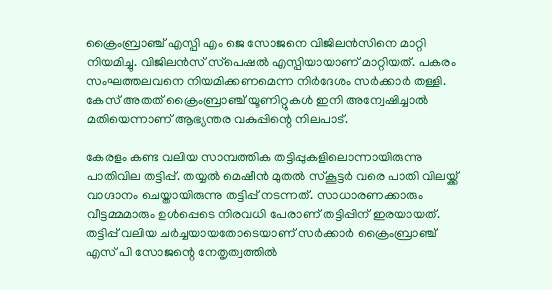ക്രൈംബ്രാഞ്ച് എസ്പി എം ജെ സോജനെ വിജിലന്‍സിനെ മാറ്റി നിയമിച്ചു. വിജിലന്‍സ് സ്‌പെഷല്‍ എസ്പിയായാണ് മാറ്റിയത്. പകരം സംഘത്തലവനെ നിയമിക്കണമെന്ന നിർദേശം സർക്കാർ തള്ളി. കേസ് അതത് ക്രൈംബ്രാഞ്ച് യൂണിറ്റുകള്‍ ഇനി അന്വേഷിച്ചാല്‍ മതിയെന്നാണ് ആഭ്യന്തര വകുപ്പിന്റെ നിലപാട്.

കേരളം കണ്ട വലിയ സാമ്പത്തിക തട്ടിപ്പുകളിലൊന്നായിരുന്നു പാതിവില തട്ടിപ്പ്. തയ്യല്‍ മെഷീന്‍ മുതല്‍ സ്‌കൂട്ടര്‍ വരെ പാതി വിലയ്ക്ക് വാഗ്ദാനം ചെയ്തായിരുന്നു തട്ടിപ്പ് നടന്നത്. സാധാരണക്കാരും വീട്ടമ്മമാരും ഉള്‍പ്പെടെ നിരവധി പേരാണ് തട്ടിപ്പിന് ഇരയായത്. തട്ടിപ്പ് വലിയ ചര്‍ച്ചയായതോടെയാണ് സര്‍ക്കാര്‍ ക്രൈംബ്രാഞ്ച് എസ് പി സോജന്റെ നേതൃത്വത്തില്‍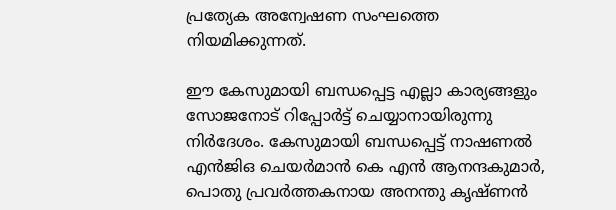പ്രത്യേക അന്വേഷണ സംഘത്തെ നിയമിക്കുന്നത്.

ഈ കേസുമായി ബന്ധപ്പെട്ട എല്ലാ കാര്യങ്ങളും സോജനോട് റിപ്പോര്‍ട്ട് ചെയ്യാനായിരുന്നു നിര്‍ദേശം. കേസുമായി ബന്ധപ്പെട്ട് നാഷണല്‍ എന്‍ജിഒ ചെയര്‍മാന്‍ കെ എന്‍ ആനന്ദകുമാര്‍, പൊതു പ്രവര്‍ത്തകനായ അനന്തു കൃഷ്ണന്‍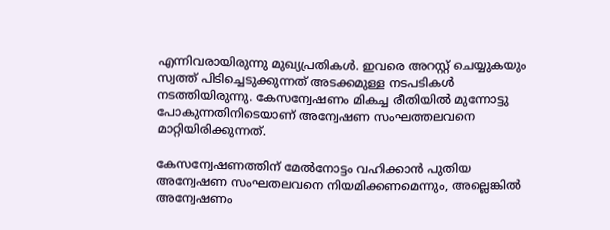എന്നിവരായിരുന്നു മുഖ്യപ്രതികള്‍. ഇവരെ അറസ്റ്റ് ചെയ്യുകയും സ്വത്ത് പിടിച്ചെടുക്കുന്നത് അടക്കമുള്ള നടപടികള്‍ നടത്തിയിരുന്നു. കേസന്വേഷണം മികച്ച രീതിയില്‍ മുന്നോട്ടു പോകുന്നതിനിടെയാണ് അന്വേഷണ സംഘത്തലവനെ മാറ്റിയിരിക്കുന്നത്.

കേസന്വേഷണത്തിന് മേല്‍നോട്ടം വഹിക്കാന്‍ പുതിയ അന്വേഷണ സംഘതലവനെ നിയമിക്കണമെന്നും, അല്ലെങ്കില്‍ അന്വേഷണം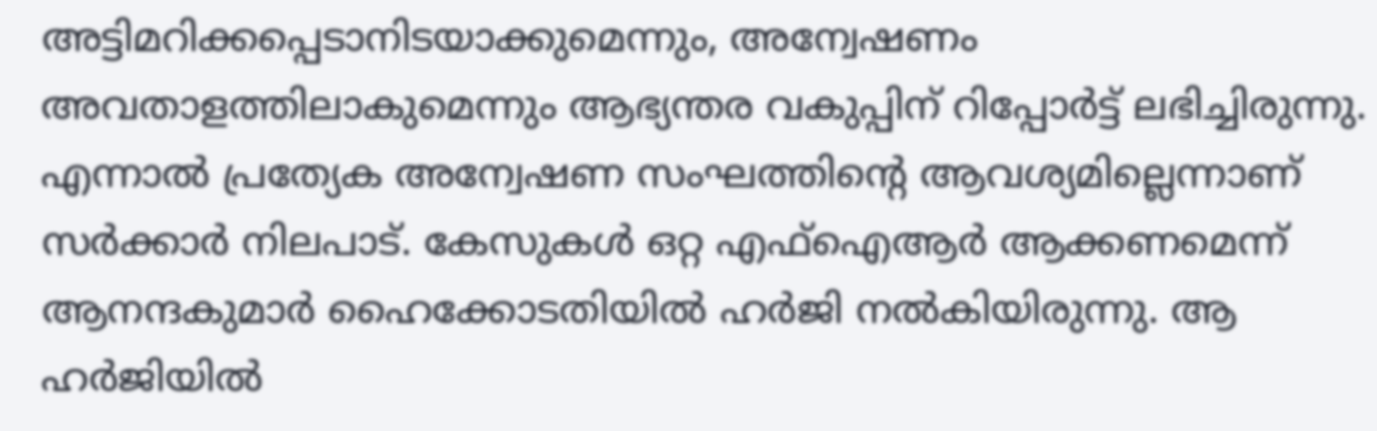അട്ടിമറിക്കപ്പെടാനിടയാക്കുമെന്നും, അന്വേഷണം അവതാളത്തിലാകുമെന്നും ആഭ്യന്തര വകുപ്പിന് റിപ്പോര്‍ട്ട് ലഭിച്ചിരുന്നു. എന്നാല്‍ പ്രത്യേക അന്വേഷണ സംഘത്തിന്റെ ആവശ്യമില്ലെന്നാണ് സര്‍ക്കാര്‍ നിലപാട്. കേസുകള്‍ ഒറ്റ എഫ്‌ഐആര്‍ ആക്കണമെന്ന് ആനന്ദകുമാര്‍ ഹൈക്കോടതിയില്‍ ഹര്‍ജി നല്‍കിയിരുന്നു. ആ ഹര്‍ജിയില്‍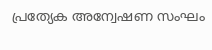പ്രത്യേക അന്വേഷണ സംഘം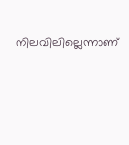നിലവിലില്ലെന്നാണ്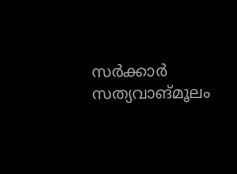സര്‍ക്കാര്‍ സത്യവാങ്മൂലം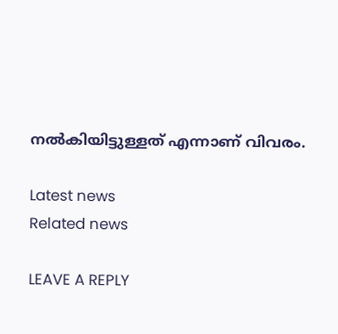നല്‍കിയിട്ടുള്ളത് എന്നാണ് വിവരം.

Latest news
Related news

LEAVE A REPLY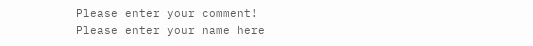Please enter your comment!
Please enter your name here